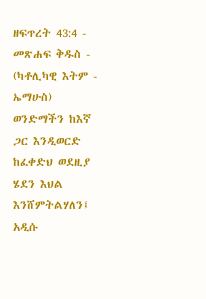ዘፍጥረት 43:4 - መጽሐፍ ቅዱስ - (ካቶሊካዊ እትም - ኤማሁስ) ወንድማችን ከእኛ ጋር እንዲወርድ ከፈቀድህ ወደዚያ ሄደን እህል እንሸምትልሃለን፤ አዲሱ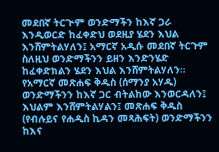መደበኛ ትርጒም ወንድማችን ከእኛ ጋራ እንዲወርድ ከፈቀድህ ወደዚያ ሄደን እህል እንሸምትልሃለን፤ አማርኛ አዲሱ መደበኛ ትርጉም ስለዚህ ወንድማችንን ይዘን እንድንሄድ ከፈቀድክልን ሄደን እህል እንሸምትልሃለን። የአማርኛ መጽሐፍ ቅዱስ (ሰማንያ አሃዱ) ወንድማችንን ከእኛ ጋር ብትልከው እንወርዳለን፤ እህልም እንሸምትልሃልን፤ መጽሐፍ ቅዱስ (የብሉይና የሐዲስ ኪዳን መጻሕፍት) ወንድማችንን ከእና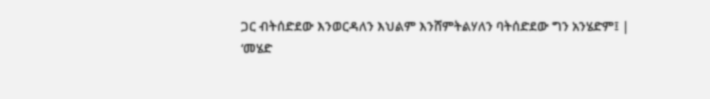ጋር ብትሰድደው እንወርዳለን እህልም እንሸምትልሃለን ባትሰድደው ግን አንሄድም፤ |
‘መሄድ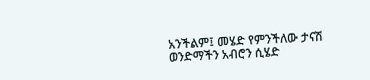አንችልም፤ መሄድ የምንችለው ታናሽ ወንድማችን አብሮን ሲሄድ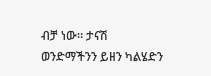ብቻ ነው። ታናሽ ወንድማችንን ይዘን ካልሄድን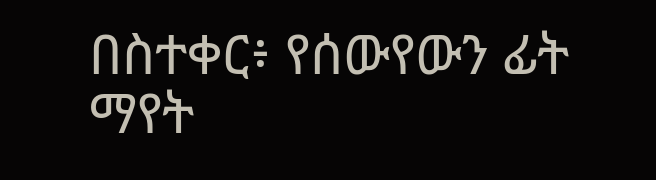በስተቀር፥ የሰውየውን ፊት ማየት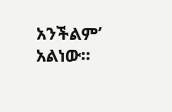አንችልም’ አልነው።